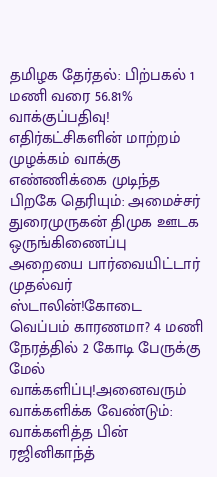தமிழக தேர்தல்: பிற்பகல் 1 மணி வரை 56.81% வாக்குப்பதிவு! எதிர்கட்சிகளின் மாற்றம் முழக்கம் வாக்கு எண்ணிக்கை முடிந்த பிறகே தெரியும்: அமைச்சர் துரைமுருகன் திமுக ஊடக ஒருங்கிணைப்பு அறையை பார்வையிட்டார் முதல்வர் ஸ்டாலின்!கோடை வெப்பம் காரணமா? 4 மணி நேரத்தில் 2 கோடி பேருக்கு மேல் வாக்களிப்பு!அனைவரும் வாக்களிக்க வேண்டும்: வாக்களித்த பின் ரஜினிகாந்த்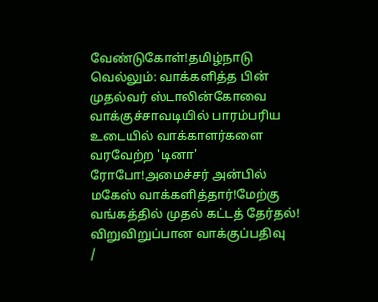வேண்டுகோள்!தமிழ்நாடு வெல்லும்: வாக்களித்த பின் முதல்வர் ஸ்டாலின்கோவை வாக்குச்சாவடியில் பாரம்பரிய உடையில் வாக்காளர்களை வரவேற்ற 'டினா' ரோபோ!அமைச்சர் அன்பில் மகேஸ் வாக்களித்தார்!மேற்கு வங்கத்தில் முதல் கட்டத் தேர்தல்! விறுவிறுப்பான வாக்குப்பதிவு
/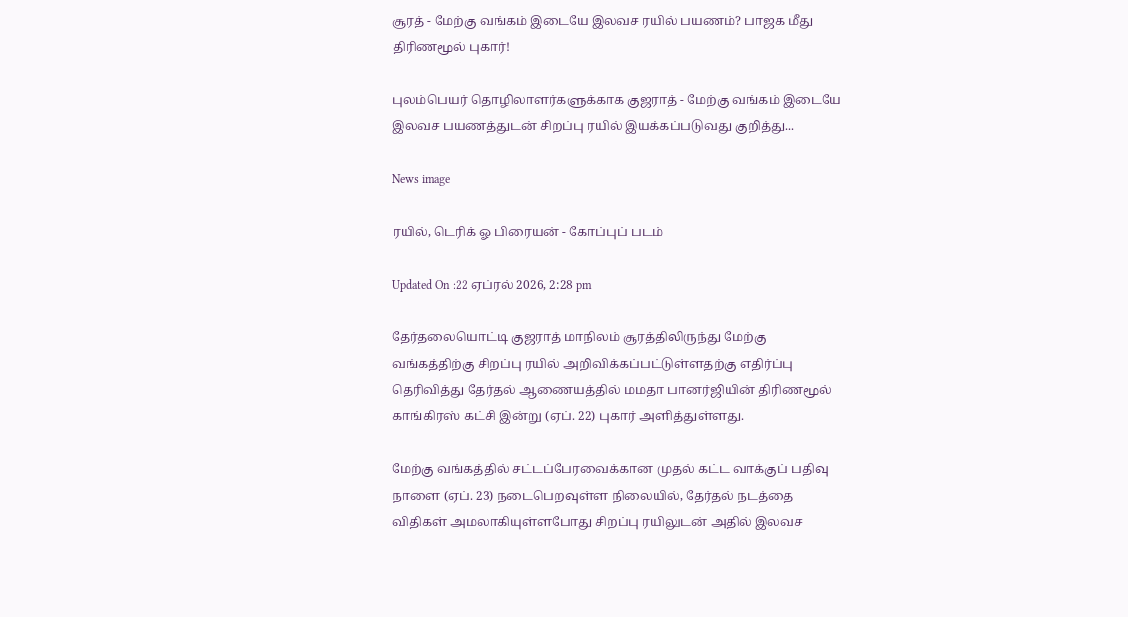சூரத் - மேற்கு வங்கம் இடையே இலவச ரயில் பயணம்? பாஜக மீது திரிணமூல் புகார்!

புலம்பெயர் தொழிலாளர்களுக்காக குஜராத் - மேற்கு வங்கம் இடையே இலவச பயணத்துடன் சிறப்பு ரயில் இயக்கப்படுவது குறித்து...

News image

ரயில், டெரிக் ஓ பிரையன் - கோப்புப் படம்

Updated On :22 ஏப்ரல் 2026, 2:28 pm

தேர்தலையொட்டி குஜராத் மாநிலம் சூரத்திலிருந்து மேற்கு வங்கத்திற்கு சிறப்பு ரயில் அறிவிக்கப்பட்டுள்ளதற்கு எதிர்ப்பு தெரிவித்து தேர்தல் ஆணையத்தில் மமதா பானர்ஜியின் திரிணமூல் காங்கிரஸ் கட்சி இன்று (ஏப். 22) புகார் அளித்துள்ளது.

மேற்கு வங்கத்தில் சட்டப்பேரவைக்கான முதல் கட்ட வாக்குப் பதிவு நாளை (ஏப். 23) நடைபெறவுள்ள நிலையில், தேர்தல் நடத்தை விதிகள் அமலாகியுள்ளபோது சிறப்பு ரயிலுடன் அதில் இலவச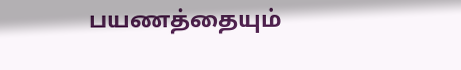பயணத்தையும்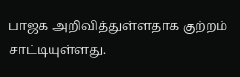பாஜக அறிவித்துள்ளதாக குற்றம் சாட்டியுள்ளது.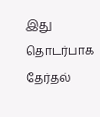இது தொடர்பாக தேர்தல்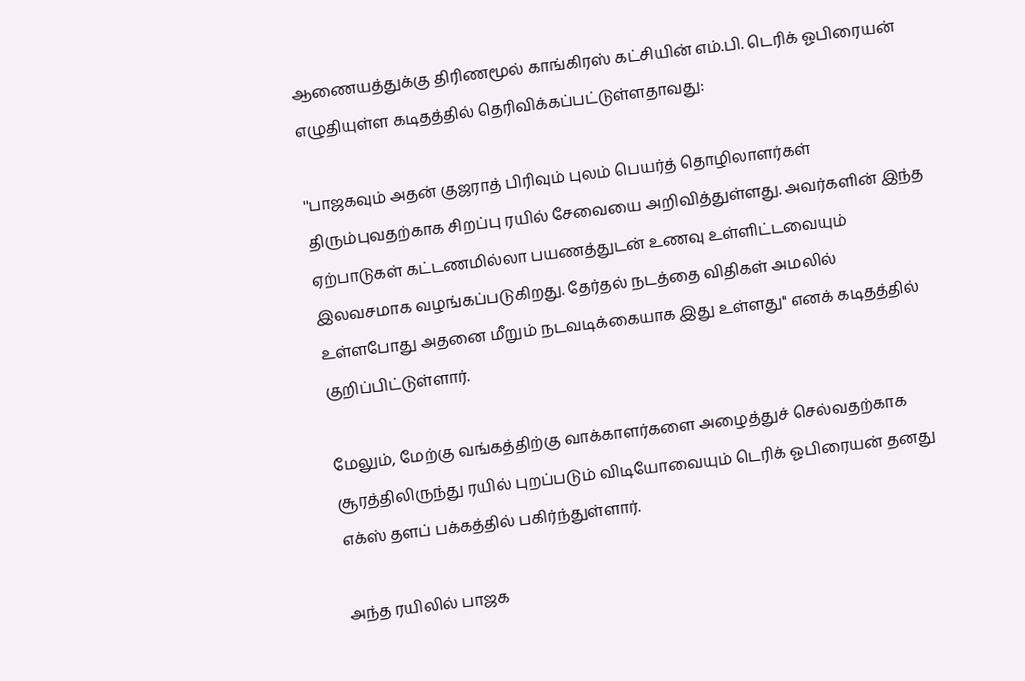ஆணையத்துக்கு திரிணமூல் காங்கிரஸ் கட்சியின் எம்.பி. டெரிக் ஓபிரையன் எழுதியுள்ள கடிதத்தில் தெரிவிக்கப்பட்டுள்ளதாவது:

''பாஜகவும் அதன் குஜராத் பிரிவும் புலம் பெயர்த் தொழிலாளர்கள் திரும்புவதற்காக சிறப்பு ரயில் சேவையை அறிவித்துள்ளது. அவர்களின் இந்த ஏற்பாடுகள் கட்டணமில்லா பயணத்துடன் உணவு உள்ளிட்டவையும் இலவசமாக வழங்கப்படுகிறது. தேர்தல் நடத்தை விதிகள் அமலில் உள்ளபோது அதனை மீறும் நடவடிக்கையாக இது உள்ளது'' எனக் கடிதத்தில் குறிப்பிட்டுள்ளார்.

மேலும், மேற்கு வங்கத்திற்கு வாக்காளர்களை அழைத்துச் செல்வதற்காக சூரத்திலிருந்து ரயில் புறப்படும் விடியோவையும் டெரிக் ஓபிரையன் தனது எக்ஸ் தளப் பக்கத்தில் பகிர்ந்துள்ளார்.

அந்த ரயிலில் பாஜக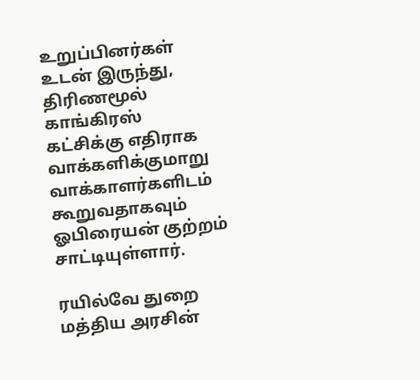உறுப்பினர்கள் உடன் இருந்து, திரிணமூல் காங்கிரஸ் கட்சிக்கு எதிராக வாக்களிக்குமாறு வாக்காளர்களிடம் கூறுவதாகவும் ஓபிரையன் குற்றம் சாட்டியுள்ளார்.

ரயில்வே துறை மத்திய அரசின்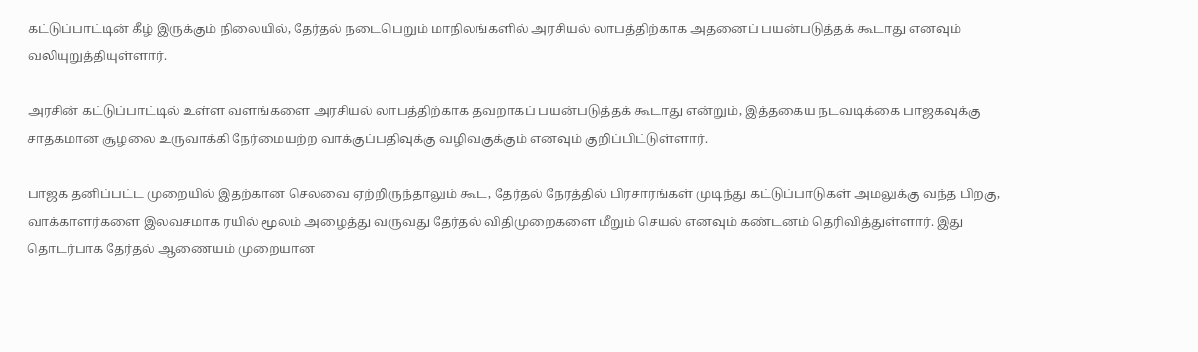கட்டுப்பாட்டின் கீழ் இருக்கும் நிலையில், தேர்தல் நடைபெறும் மாநிலங்களில் அரசியல் லாபத்திற்காக அதனைப் பயன்படுத்தக் கூடாது எனவும் வலியுறுத்தியுள்ளார்.

அரசின் கட்டுப்பாட்டில் உள்ள வளங்களை அரசியல் லாபத்திற்காக தவறாகப் பயன்படுத்தக் கூடாது என்றும், இத்தகைய நடவடிக்கை பாஜகவுக்கு சாதகமான சூழலை உருவாக்கி நேர்மையற்ற வாக்குப்பதிவுக்கு வழிவகுக்கும் எனவும் குறிப்பிட்டுள்ளார்.

பாஜக தனிப்பட்ட முறையில் இதற்கான செலவை ஏற்றிருந்தாலும் கூட, தேர்தல் நேரத்தில் பிரசாரங்கள் முடிந்து கட்டுப்பாடுகள் அமலுக்கு வந்த பிறகு, வாக்காளர்களை இலவசமாக ரயில் மூலம் அழைத்து வருவது தேர்தல் விதிமுறைகளை மீறும் செயல் எனவும் கண்டனம் தெரிவித்துள்ளார். இது தொடர்பாக தேர்தல் ஆணையம் முறையான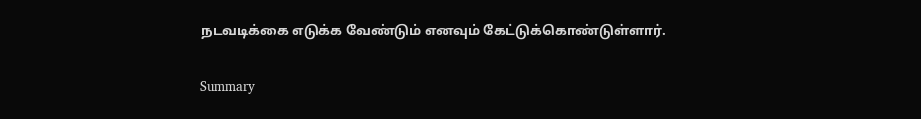நடவடிக்கை எடுக்க வேண்டும் எனவும் கேட்டுக்கொண்டுள்ளார்.

Summary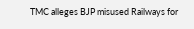TMC alleges BJP misused Railways for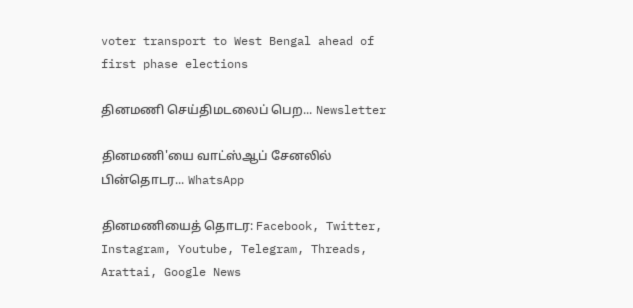voter transport to West Bengal ahead of first phase elections

தினமணி செய்திமடலைப் பெற... Newsletter

தினமணி'யை வாட்ஸ்ஆப் சேனலில் பின்தொடர... WhatsApp

தினமணியைத் தொடர: Facebook, Twitter, Instagram, Youtube, Telegram, Threads, Arattai, Google News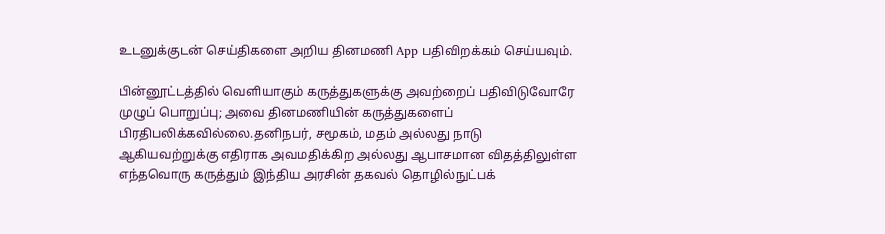உடனுக்குடன் செய்திகளை அறிய தினமணி App பதிவிறக்கம் செய்யவும்.

பின்னூட்டத்தில் வெளியாகும் கருத்துகளுக்கு அவற்றைப் பதிவிடுவோரே முழுப் பொறுப்பு; அவை தினமணியின் கருத்துகளைப் பிரதிபலிக்கவில்லை.தனிநபர், சமூகம், மதம் அல்லது நாடு ஆகியவற்றுக்கு எதிராக அவமதிக்கிற அல்லது ஆபாசமான விதத்திலுள்ள எந்தவொரு கருத்தும் இந்திய அரசின் தகவல் தொழில்நுட்பக்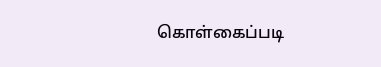கொள்கைப்படி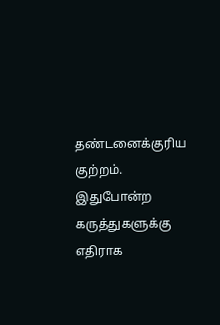தண்டனைக்குரிய குற்றம். இதுபோன்ற கருத்துகளுக்கு எதிராக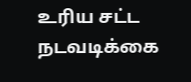உரிய சட்ட நடவடிக்கை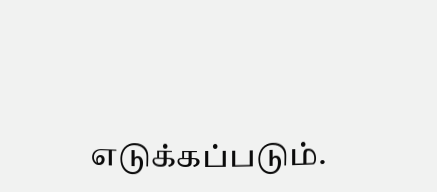எடுக்கப்படும்.